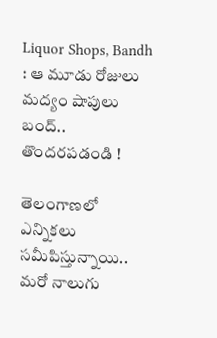Liquor Shops, Bandh : ఆ మూడు రోజులు మద్యం షాపులు బంద్.. తొందరపడండి !

తెలంగాణలో ఎన్నికలు సమీపిస్తున్నాయి.. మరో నాలుగు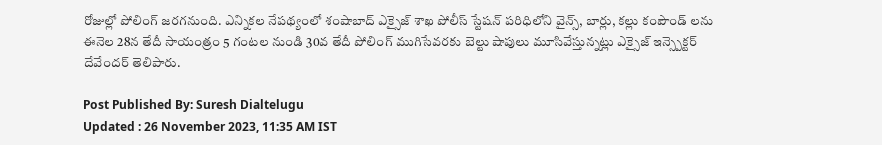రోజుల్లో పోలింగ్ జరగనుంది. ఎన్నికల నేపథ్యంలో శంషాబాద్ ఎక్సైజ్ శాఖ పోలీస్ స్టేషన్ పరిధిలోని వైన్స్, బార్లు, కల్లు కంపౌండ్ లను ఈనెల 28న తేదీ సాయంత్రం 5 గంటల నుండి 30వ తేదీ పోలింగ్ ముగిసేవరకు బెల్టు షాపులు మూసివేస్తున్నట్లు ఎక్సైజ్ ఇన్స్పెక్టర్ దేవేందర్ తెలిపారు.

Post Published By: Suresh Dialtelugu
Updated : 26 November 2023, 11:35 AM IST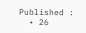Published :
  • 26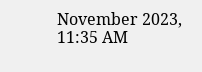November 2023, 11:35 AM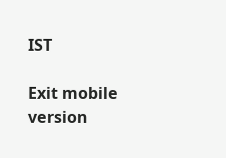IST

Exit mobile version